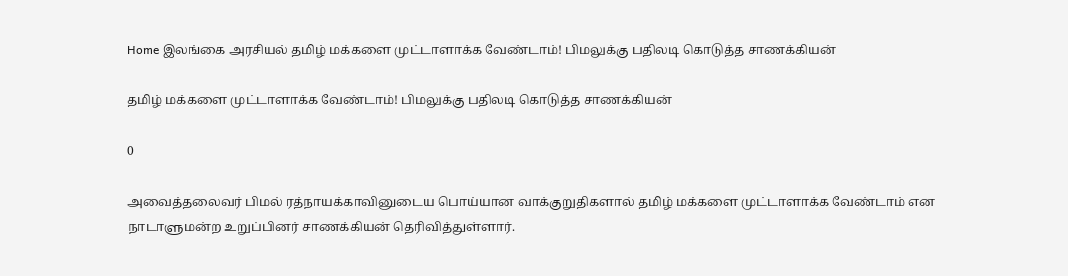Home இலங்கை அரசியல் தமிழ் மக்களை முட்டாளாக்க வேண்டாம்! பிமலுக்கு பதிலடி கொடுத்த சாணக்கியன்

தமிழ் மக்களை முட்டாளாக்க வேண்டாம்! பிமலுக்கு பதிலடி கொடுத்த சாணக்கியன்

0

அவைத்தலைவர் பிமல் ரத்நாயக்காவினுடைய பொய்யான வாக்குறுதிகளால் தமிழ் மக்களை முட்டாளாக்க வேண்டாம் என  நாடாளுமன்ற உறுப்பினர் சாணக்கியன் தெரிவித்துள்ளார்.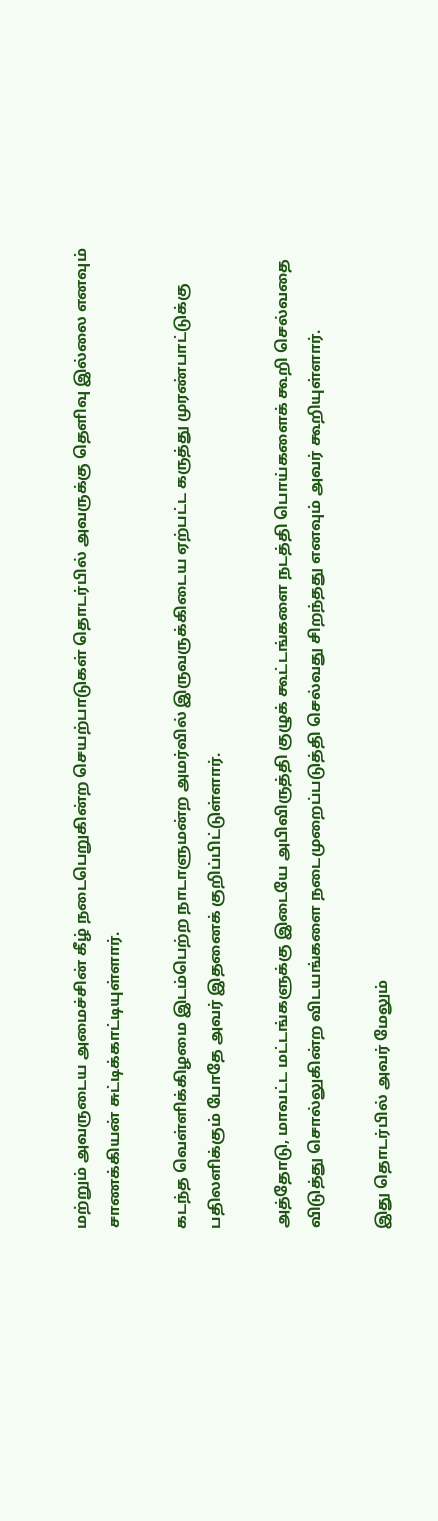மற்றும் அவருடைய அமைச்சின் கீழ் நடைபெறுகின்ற செயற்பாடுகள் தொடர்பில் அவருக்கு தெளிவு இல்லை எனவும்  சாணக்கியன் சுட்டிக்காட்டியுள்ளார்.

கடந்த வெள்ளிக்கிழமை இடம்பெற்ற நாடாளுமன்ற அமர்வில் இருவருக்கிடைய ஏற்பட்ட கருத்து முரண்பாட்டுக்கு பதிலளிக்கும் போதே அவர் இதனைக் குறிப்பிட்டுள்ளார்.

அத்தோடு, மாவட்ட மட்டங்களுக்கு இடையே அபிவிருத்தி குழுக் கூட்டங்களை நடத்தி பொய்களைக் கூறி செல்வதை விடுத்து சொல்லுகின்ற விடயங்களை நடைமுறைப்படுத்தி செல்வது சிறந்தது எனவும் அவர் கூறியுள்ளார்.

இது தொடர்பில் அவர் மேலும்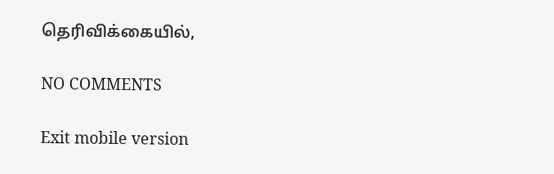தெரிவிக்கையில்,

NO COMMENTS

Exit mobile version